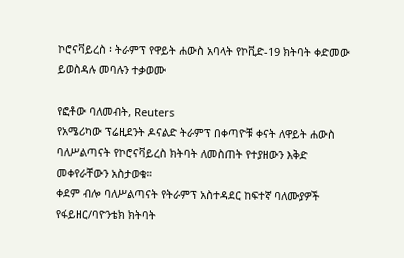ኮሮናቫይረስ ፡ ትራምፕ የዋይት ሐውስ አባላት የኮቪድ-19 ክትባት ቀድመው ይወስዳሉ መባሉን ተቃወሙ

የፎቶው ባለመብት, Reuters
የአሜሪካው ፕሬዚደንት ዶናልድ ትራምፕ በቀጣዮቹ ቀናት ለዋይት ሐውስ ባለሥልጣናት የኮሮናቫይረስ ክትባት ለመስጠት የተያዘውን እቅድ መቀየራቸውን አስታወቁ።
ቀደም ብሎ ባለሥልጣናት የትራምፕ አስተዳደር ከፍተኛ ባለሙያዎች የፋይዘር/ባዮንቴክ ክትባት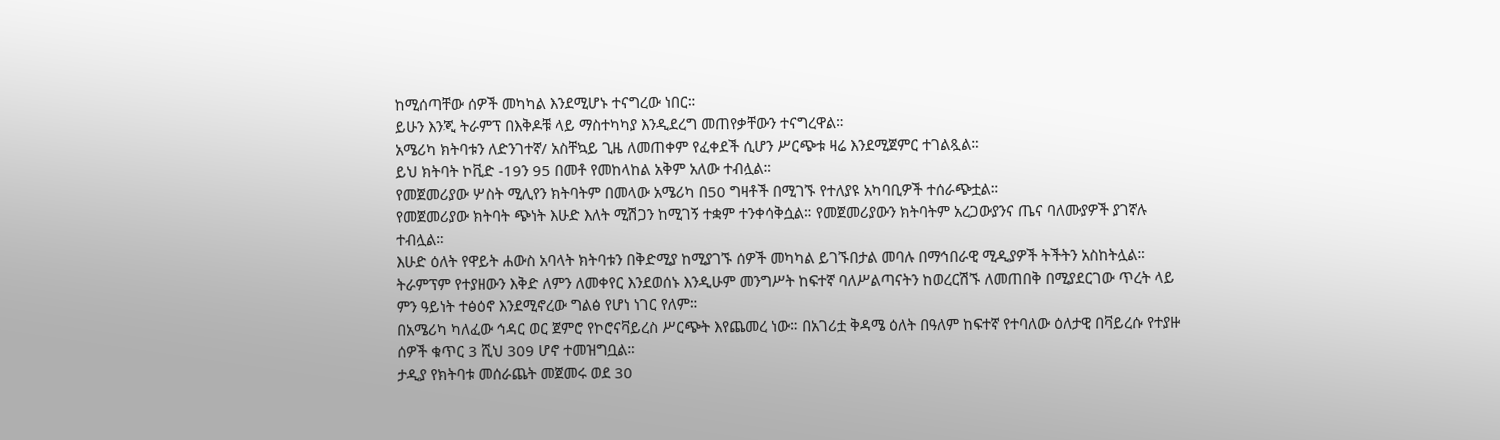ከሚሰጣቸው ሰዎች መካካል እንደሚሆኑ ተናግረው ነበር።
ይሁን እንጂ ትራምፕ በእቅዶቹ ላይ ማስተካካያ እንዲደረግ መጠየቃቸውን ተናግረዋል።
አሜሪካ ክትባቱን ለድንገተኛ/ አስቸኳይ ጊዜ ለመጠቀም የፈቀደች ሲሆን ሥርጭቱ ዛሬ እንደሚጀምር ተገልጿል።
ይህ ክትባት ኮቪድ -19ን 95 በመቶ የመከላከል አቅም አለው ተብሏል።
የመጀመሪያው ሦስት ሚሊየን ክትባትም በመላው አሜሪካ በ50 ግዛቶች በሚገኙ የተለያዩ አካባቢዎች ተሰራጭቷል።
የመጀመሪያው ክትባት ጭነት እሁድ እለት ሚሽጋን ከሚገኝ ተቋም ተንቀሳቅሷል። የመጀመሪያውን ክትባትም አረጋውያንና ጤና ባለሙያዎች ያገኛሉ ተብሏል።
እሁድ ዕለት የዋይት ሐውስ አባላት ክትባቱን በቅድሚያ ከሚያገኙ ሰዎች መካካል ይገኙበታል መባሉ በማኅበራዊ ሚዲያዎች ትችትን አስከትሏል።
ትራምፕም የተያዘውን እቅድ ለምን ለመቀየር እንደወሰኑ እንዲሁም መንግሥት ከፍተኛ ባለሥልጣናትን ከወረርሽኙ ለመጠበቅ በሚያደርገው ጥረት ላይ ምን ዓይነት ተፅዕኖ እንደሚኖረው ግልፅ የሆነ ነገር የለም።
በአሜሪካ ካለፈው ኅዳር ወር ጀምሮ የኮሮናቫይረስ ሥርጭት እየጨመረ ነው። በአገሪቷ ቅዳሜ ዕለት በዓለም ከፍተኛ የተባለው ዕለታዊ በቫይረሱ የተያዙ ሰዎች ቁጥር 3 ሺህ 309 ሆኖ ተመዝግቧል።
ታዲያ የክትባቱ መሰራጨት መጀመሩ ወደ 30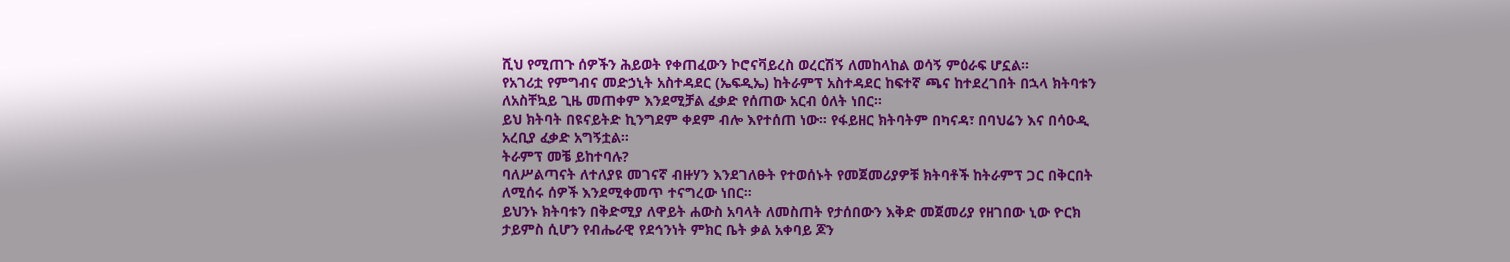ሺህ የሚጠጉ ሰዎችን ሕይወት የቀጠፈውን ኮሮናቫይረስ ወረርሽኝ ለመከላከል ወሳኝ ምዕራፍ ሆኗል።
የአገሪቷ የምግብና መድኃኒት አስተዳደር (ኤፍዲኤ) ከትራምፕ አስተዳደር ከፍተኛ ጫና ከተደረገበት በኋላ ክትባቱን ለአስቸኳይ ጊዜ መጠቀም እንደሚቻል ፈቃድ የሰጠው አርብ ዕለት ነበር።
ይህ ክትባት በዩናይትድ ኪንግደም ቀደም ብሎ እየተሰጠ ነው። የፋይዘር ክትባትም በካናዳ፣ በባህሬን እና በሳዑዲ አረቢያ ፈቃድ አግኝቷል።
ትራምፕ መቼ ይከተባሉ?
ባለሥልጣናት ለተለያዩ መገናኛ ብዙሃን እንደገለፁት የተወሰኑት የመጀመሪያዎቹ ክትባቶች ከትራምፕ ጋር በቅርበት ለሚሰሩ ሰዎች እንደሚቀመጥ ተናግረው ነበር።
ይህንኑ ክትባቱን በቅድሚያ ለዋይት ሐውስ አባላት ለመስጠት የታሰበውን እቅድ መጀመሪያ የዘገበው ኒው ዮርክ ታይምስ ሲሆን የብሔራዊ የደኅንነት ምክር ቤት ቃል አቀባይ ጆን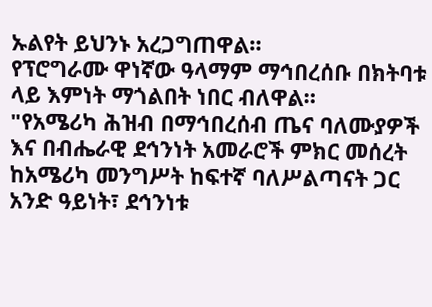ኡልየት ይህንኑ አረጋግጠዋል።
የፕሮግራሙ ዋነኛው ዓላማም ማኅበረሰቡ በክትባቱ ላይ እምነት ማጎልበት ነበር ብለዋል።
"የአሜሪካ ሕዝብ በማኅበረሰብ ጤና ባለሙያዎች እና በብሔራዊ ደኅንነት አመራሮች ምክር መሰረት ከአሜሪካ መንግሥት ከፍተኛ ባለሥልጣናት ጋር አንድ ዓይነት፣ ደኅንነቱ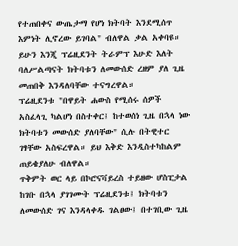የተጠበቀና ውጤታማ የሆነ ክትባት እንደሚሰጥ እምነት ሊኖረው ይገባል" ብለዋል ቃል አቀባዩ።
ይሁን እንጂ ፕሬዚደንት ትራምፕ እሁድ እለት ባለሥልጣናት ክትባቱን ለመውሰድ ረዘም ያለ ጊዜ መጠበቅ እንዳለባቸው ተናግረዋል።
ፕሬዚደንቱ "በዋይት ሐውስ የሚሰሩ ሰዎች አስፈላጊ ካልሆነ በስተቀር፤ ከተወሰነ ጊዜ በኋላ ነው ክትባቱን መውሰድ ያለባቸው" ሲሉ በትዊተር ገፃቸው አስፍረዋል። ይህ እቅድ እንዲስተካከልም ጠይቄያለሁ ብለዋል።
ጥቅምት ወር ላይ በኮሮናቫይረስ ተይዘው ሆስፒታል ከገቡ በኋላ ያገገሙት ፕሬዚደንቱ፤ ክትባቱን ለመውሰድ ገና እንዳላቀዱ ገልፀው፤ በተገቢው ጊዜ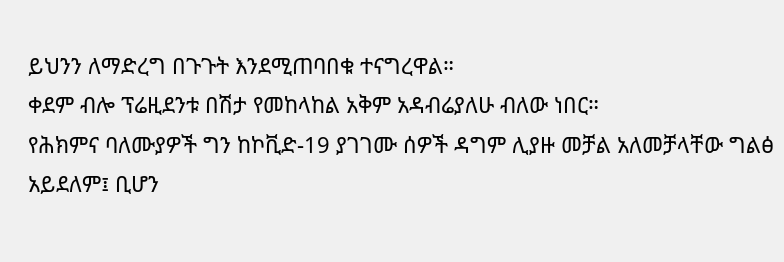ይህንን ለማድረግ በጉጉት እንደሚጠባበቁ ተናግረዋል።
ቀደም ብሎ ፕሬዚደንቱ በሽታ የመከላከል አቅም አዳብሬያለሁ ብለው ነበር።
የሕክምና ባለሙያዎች ግን ከኮቪድ-19 ያገገሙ ሰዎች ዳግም ሊያዙ መቻል አለመቻላቸው ግልፅ አይደለም፤ ቢሆን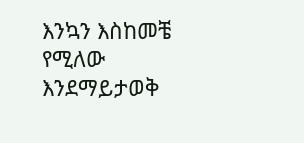እንኳን እስከመቼ የሚለው እንደማይታወቅ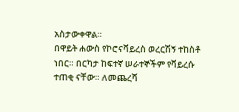አስታውቀዋል።
በዋይት ሐውስ የኮሮናቫይረስ ወረርሽኝ ተከስቶ ነበር። በርካታ ከፍተኛ ሠራተኞችም የቫይረሱ ተጠቂ ናቸው። ለመጨረሻ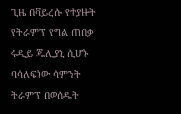ጊዜ በቫይረሱ የተያዙት የትራምፕ የግል ጠበቃ ሩዲይ ጁሊያኒ ሲሆኑ ባሳለፍነው ሳምንት ትራምፕ በወሰዱት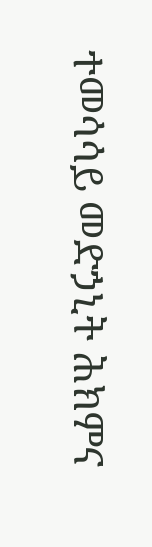ተመሳሳይ መድኃኒት ሕክምና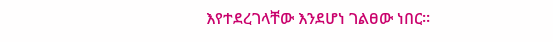እየተደረገላቸው እንደሆነ ገልፀው ነበር።